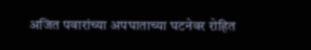अजित पवारांच्या अपघाताच्या घटनेवर रोहित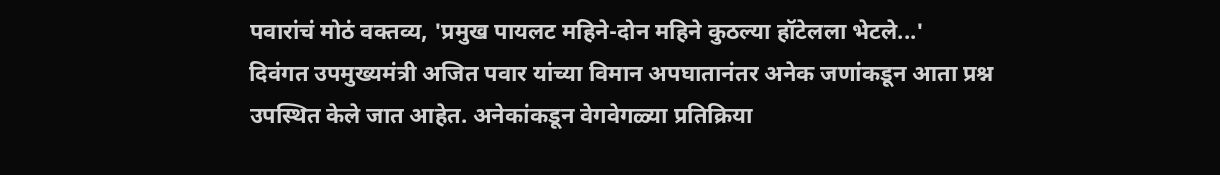पवारांचं मोठं वक्तव्य, 'प्रमुख पायलट महिने-दोन महिने कुठल्या हॉटेलला भेटले...'
दिवंगत उपमुख्यमंत्री अजित पवार यांच्या विमान अपघातानंतर अनेक जणांकडून आता प्रश्न उपस्थित केले जात आहेत. अनेकांकडून वेगवेगळ्या प्रतिक्रिया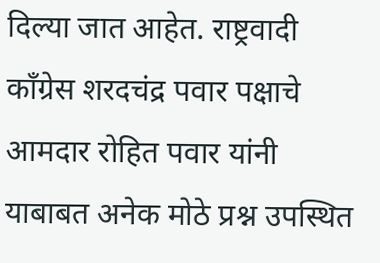दिल्या जात आहेत. राष्ट्रवादी काँग्रेस शरदचंद्र पवार पक्षाचे आमदार रोहित पवार यांनी याबाबत अनेक मोठे प्रश्न उपस्थित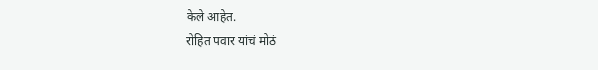केले आहेत.
रोहित पवार यांचं मोठं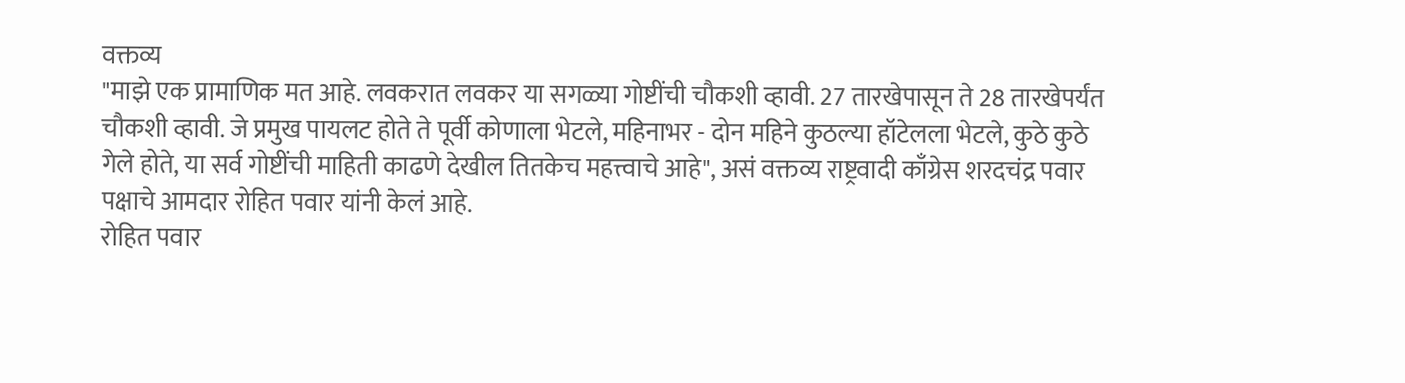वक्तव्य
"माझे एक प्रामाणिक मत आहे. लवकरात लवकर या सगळ्या गोष्टींची चौकशी व्हावी. 27 तारखेपासून ते 28 तारखेपर्यंत चौकशी व्हावी. जे प्रमुख पायलट होते ते पूर्वी कोणाला भेटले, महिनाभर - दोन महिने कुठल्या हॉटेलला भेटले, कुठे कुठे गेले होते, या सर्व गोष्टींची माहिती काढणे देखील तितकेच महत्त्वाचे आहे", असं वक्तव्य राष्ट्रवादी काँग्रेस शरदचंद्र पवार पक्षाचे आमदार रोहित पवार यांनी केलं आहे.
रोहित पवार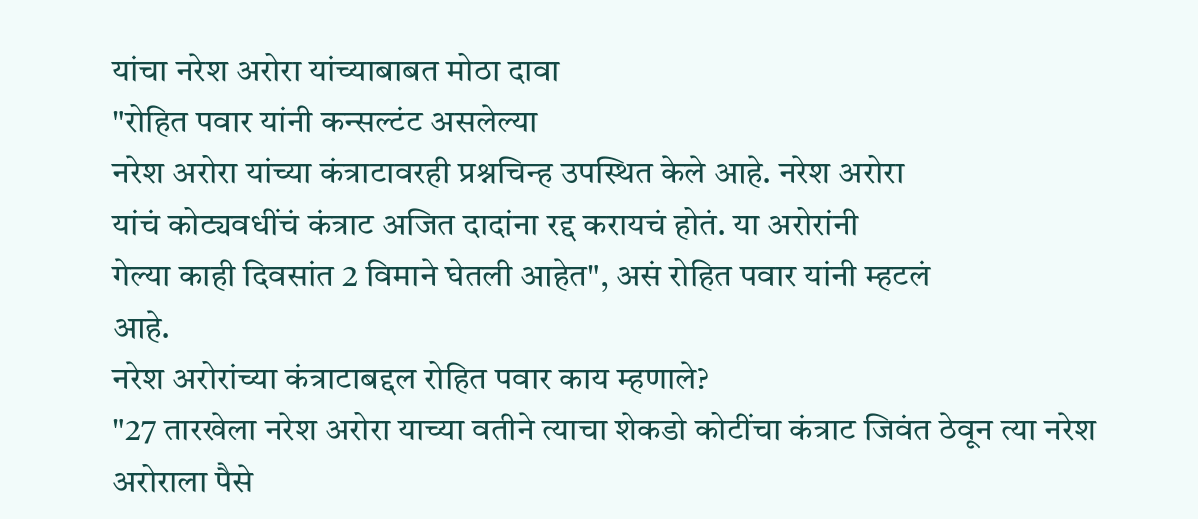यांचा नरेश अरोरा यांच्याबाबत मोठा दावा
"रोहित पवार यांनी कन्सल्टंट असलेल्या
नरेश अरोरा यांच्या कंत्राटावरही प्रश्नचिन्ह उपस्थित केले आहे. नरेश अरोरा
यांचं कोट्यवधींचं कंत्राट अजित दादांना रद्द करायचं होतं. या अरोरांनी
गेल्या काही दिवसांत 2 विमाने घेतली आहेत", असं रोहित पवार यांनी म्हटलं
आहे.
नरेश अरोरांच्या कंत्राटाबद्दल रोहित पवार काय म्हणाले?
"27 तारखेला नरेश अरोरा याच्या वतीने त्याचा शेकडो कोटींचा कंत्राट जिवंत ठेवून त्या नरेश अरोराला पैसे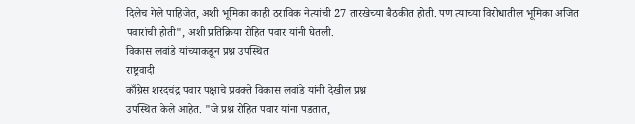दिलेच गेले पाहिजेत, अशी भूमिका काही ठराविक नेत्यांची 27 तारखेच्या बैठकीत होती. पण त्याच्या विरोधातील भूमिका अजित पवारांची होती", अशी प्रतिक्रिया रोहित पवार यांनी घेतली.
विकास लवांडे यांच्याकडून प्रश्न उपस्थित
राष्ट्रवादी
काँग्रेस शरदचंद्र पवार पक्षाचे प्रवक्ते विकास लवांडे यांनी देखील प्रश्न
उपस्थित केले आहेत. "जे प्रश्न रोहित पवार यांना पडतात,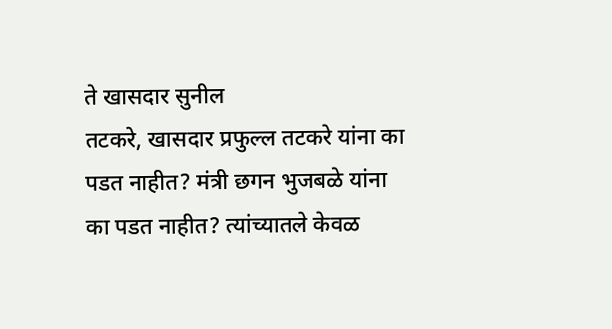ते खासदार सुनील
तटकरे, खासदार प्रफुल्ल तटकरे यांना का पडत नाहीत? मंत्री छगन भुजबळे यांना
का पडत नाहीत? त्यांच्यातले केवळ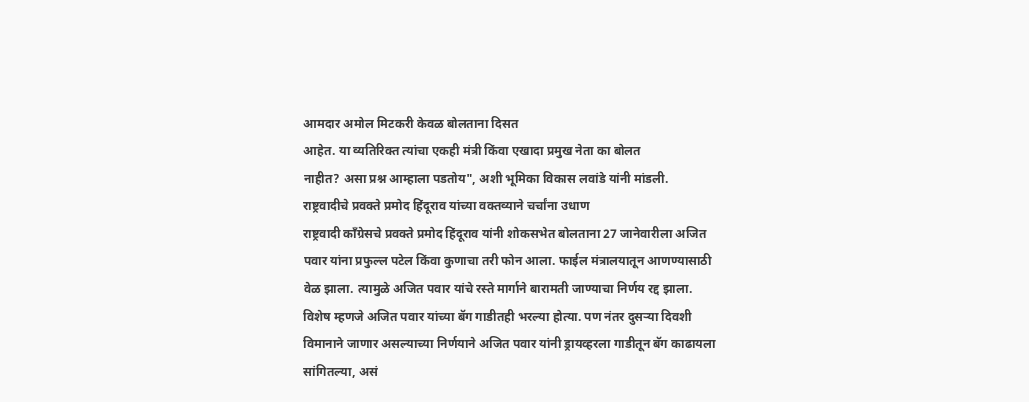आमदार अमोल मिटकरी केवळ बोलताना दिसत
आहेत. या व्यतिरिक्त त्यांचा एकही मंत्री किंवा एखादा प्रमुख नेता का बोलत
नाहीत? असा प्रश्न आम्हाला पडतोय", अशी भूमिका विकास लवांडे यांनी मांडली.
राष्ट्रवादीचे प्रवक्ते प्रमोद हिंदूराव यांच्या वक्तव्याने चर्चांना उधाण
राष्ट्रवादी काँग्रेसचे प्रवक्ते प्रमोद हिंदूराव यांनी शोकसभेत बोलताना 27 जानेवारीला अजित पवार यांना प्रफुल्ल पटेल किंवा कुणाचा तरी फोन आला. फाईल मंत्रालयातून आणण्यासाठी वेळ झाला. त्यामुळे अजित पवार यांचे रस्ते मार्गाने बारामती जाण्याचा निर्णय रद्द झाला. विशेष म्हणजे अजित पवार यांच्या बॅग गाडीतही भरल्या होत्या. पण नंतर दुसऱ्या दिवशी विमानाने जाणार असल्याच्या निर्णयाने अजित पवार यांनी ड्रायव्हरला गाडीतून बॅग काढायला सांगितल्या, असं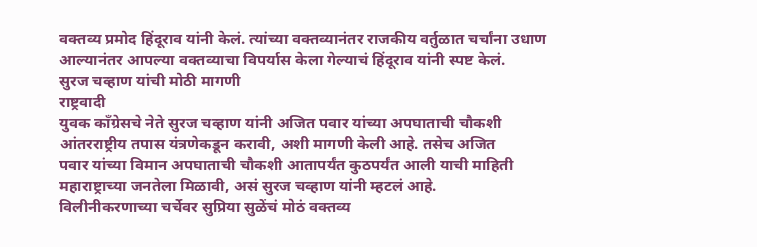वक्तव्य प्रमोद हिंदूराव यांनी केलं. त्यांच्या वक्तव्यानंतर राजकीय वर्तुळात चर्चांना उधाण आल्यानंतर आपल्या वक्तव्याचा विपर्यास केला गेल्याचं हिंदूराव यांनी स्पष्ट केलं.
सुरज चव्हाण यांची मोठी मागणी
राष्ट्रवादी
युवक काँग्रेसचे नेते सुरज चव्हाण यांनी अजित पवार यांच्या अपघाताची चौकशी
आंतरराष्ट्रीय तपास यंत्रणेकडून करावी, अशी मागणी केली आहे. तसेच अजित
पवार यांच्या विमान अपघाताची चौकशी आतापर्यंत कुठपर्यंत आली याची माहिती
महाराष्ट्राच्या जनतेला मिळावी, असं सुरज चव्हाण यांनी म्हटलं आहे.
विलीनीकरणाच्या चर्चेवर सुप्रिया सुळेंचं मोठं वक्तव्य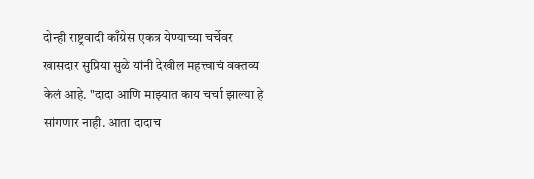दोन्ही राष्ट्रवादी काँग्रेस एकत्र येण्याच्या चर्चेवर खासदार सुप्रिया सुळे यांनी देखील महत्त्वाचं वक्तव्य केलं आहे. "दादा आणि माझ्यात काय चर्चा झाल्या हे सांगणार नाही. आता दादाच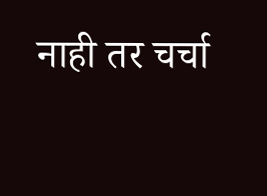नाही तर चर्चा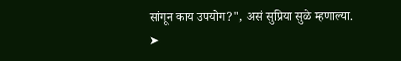सांगून काय उपयोग?", असं सुप्रिया सुळे म्हणाल्या.
➤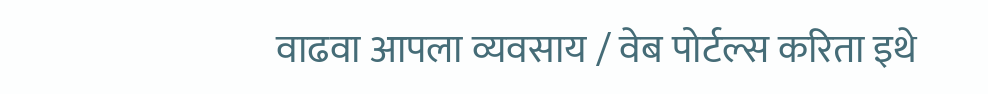वाढवा आपला व्यवसाय / वेब पोर्टल्स करिता इथे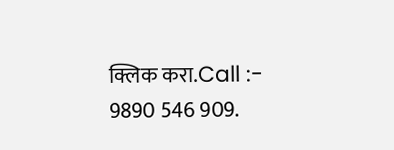क्लिक करा.Call :- 9890 546 909.